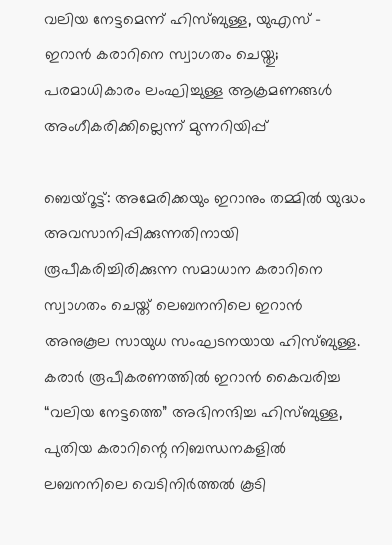വലിയ നേട്ടമെന്ന് ഹിസ്ബുള്ള, യുഎസ് – ഇറാൻ കരാറിനെ സ്വാഗതം ചെയ്തു; പരമാധികാരം ലംഘിച്ചുള്ള ആക്രമണങ്ങൾ അംഗീകരിക്കില്ലെന്ന് മുന്നറിയിപ്പ്

ബെയ്റൂട്ട്: അമേരിക്കയും ഇറാനും തമ്മിൽ യുദ്ധം അവസാനിപ്പിക്കുന്നതിനായി രൂപീകരിച്ചിരിക്കുന്ന സമാധാന കരാറിനെ സ്വാഗതം ചെയ്ത് ലെബനനിലെ ഇറാൻ അനുകൂല സായുധ സംഘടനയായ ഹിസ്ബുള്ള. കരാർ രൂപീകരണത്തിൽ ഇറാൻ കൈവരിച്ച “വലിയ നേട്ടത്തെ” അഭിനന്ദിച്ച ഹിസ്ബുള്ള, പുതിയ കരാറിന്റെ നിബന്ധനകളിൽ ലബനനിലെ വെടിനിർത്തൽ കൂടി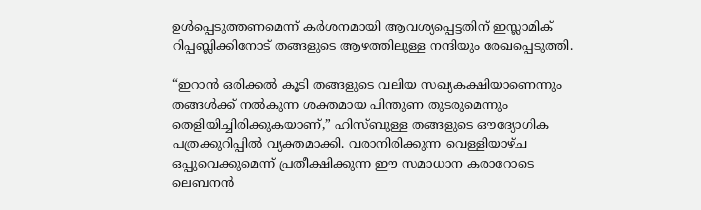ഉൾപ്പെടുത്തണമെന്ന് കർശനമായി ആവശ്യപ്പെട്ടതിന് ഇസ്ലാമിക് റിപ്പബ്ലിക്കിനോട് തങ്ങളുടെ ആഴത്തിലുള്ള നന്ദിയും രേഖപ്പെടുത്തി.

“ഇറാൻ ഒരിക്കൽ കൂടി തങ്ങളുടെ വലിയ സഖ്യകക്ഷിയാണെന്നും തങ്ങൾക്ക് നൽകുന്ന ശക്തമായ പിന്തുണ തുടരുമെന്നും തെളിയിച്ചിരിക്കുകയാണ്,” ഹിസ്ബുള്ള തങ്ങളുടെ ഔദ്യോഗിക പത്രക്കുറിപ്പിൽ വ്യക്തമാക്കി. വരാനിരിക്കുന്ന വെള്ളിയാഴ്ച ഒപ്പുവെക്കുമെന്ന് പ്രതീക്ഷിക്കുന്ന ഈ സമാധാന കരാറോടെ ലെബനൻ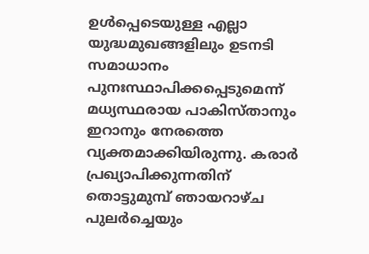ഉൾപ്പെടെയുള്ള എല്ലാ യുദ്ധമുഖങ്ങളിലും ഉടനടി സമാധാനം പുനഃസ്ഥാപിക്കപ്പെടുമെന്ന് മധ്യസ്ഥരായ പാകിസ്താനും ഇറാനും നേരത്തെ വ്യക്തമാക്കിയിരുന്നു. കരാർ പ്രഖ്യാപിക്കുന്നതിന് തൊട്ടുമുമ്പ് ഞായറാഴ്ച പുലർച്ചെയും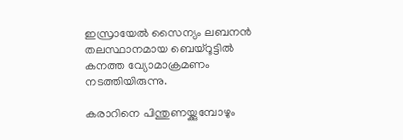ഇസ്രായേൽ സൈന്യം ലബനൻ തലസ്ഥാനമായ ബെയ്റൂട്ടിൽ കനത്ത വ്യോമാക്രമണം നടത്തിയിരുന്നു.

കരാറിനെ പിന്തുണയ്ക്കുമ്പോഴും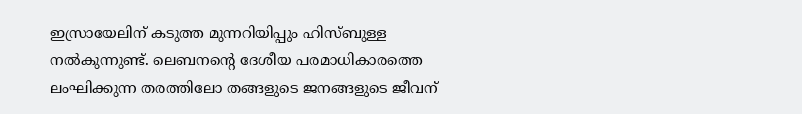ഇസ്രായേലിന് കടുത്ത മുന്നറിയിപ്പും ഹിസ്ബുള്ള നൽകുന്നുണ്ട്. ലെബനന്റെ ദേശീയ പരമാധികാരത്തെ ലംഘിക്കുന്ന തരത്തിലോ തങ്ങളുടെ ജനങ്ങളുടെ ജീവന്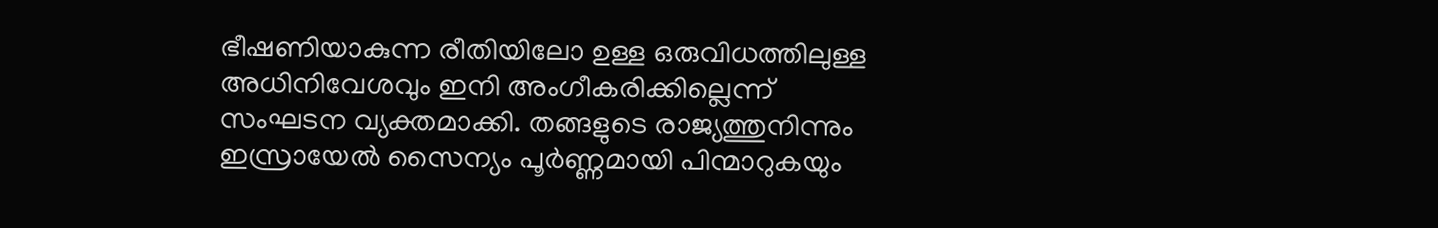ഭീഷണിയാകുന്ന രീതിയിലോ ഉള്ള ഒരുവിധത്തിലുള്ള അധിനിവേശവും ഇനി അംഗീകരിക്കില്ലെന്ന് സംഘടന വ്യക്തമാക്കി. തങ്ങളുടെ രാജ്യത്തുനിന്നും ഇസ്രായേൽ സൈന്യം പൂർണ്ണമായി പിന്മാറുകയും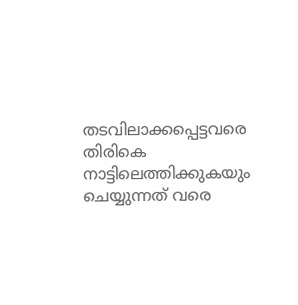തടവിലാക്കപ്പെട്ടവരെ തിരികെ നാട്ടിലെത്തിക്കുകയും ചെയ്യുന്നത് വരെ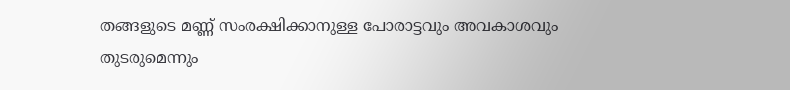തങ്ങളുടെ മണ്ണ് സംരക്ഷിക്കാനുള്ള പോരാട്ടവും അവകാശവും തുടരുമെന്നും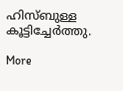ഹിസ്ബുള്ള കൂട്ടിച്ചേർത്തു.

More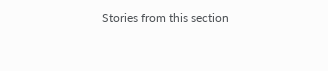Stories from this section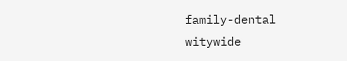family-dental
witywide